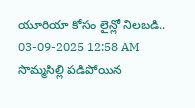యూరియా కోసం లైన్లో నిలబడి..
03-09-2025 12:58 AM
సొమ్మసిల్లి పడిపోయిన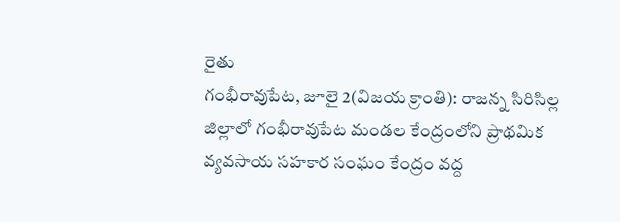రైతు
గంభీరావుపేట, జూలై 2(విజయ క్రాంతి): రాజన్న సిరిసిల్ల జిల్లాలో గంభీరావుపేట మండల కేంద్రంలోని ప్రాథమిక వ్యవసాయ సహకార సంఘం కేంద్రం వద్ద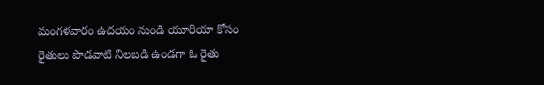మంగళవారం ఉదయం నుండి యూరియా కోసం రైతులు పొడవాటి నిలబడి ఉండగా ఓ రైతు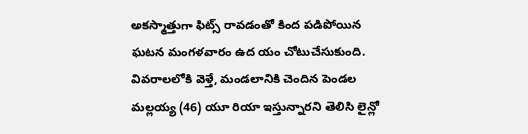అకస్మాత్తుగా ఫిట్స్ రావడంతో కింద పడిపోయిన ఘటన మంగళవారం ఉద యం చోటుచేసుకుంది.
వివరాలలోకి వెళ్తే, మండలానికి చెందిన పెండల మల్లయ్య (46) యూ రియా ఇస్తున్నారని తెలిసి లైన్లో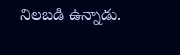నిలబడి ఉన్నాడు.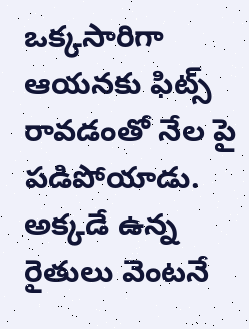ఒక్కసారిగా ఆయనకు ఫిట్స్ రావడంతో నేల పై పడిపోయాడు. అక్కడే ఉన్న రైతులు వెంటనే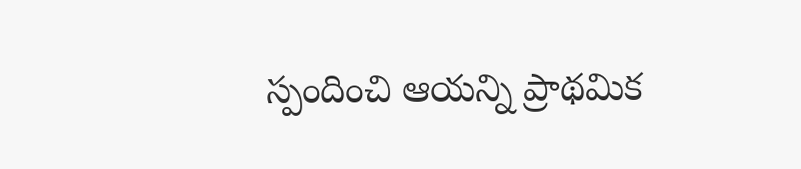స్పందించి ఆయన్ని ప్రాథమిక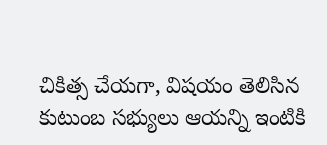చికిత్స చేయగా, విషయం తెలిసిన కుటుంబ సభ్యులు ఆయన్ని ఇంటికి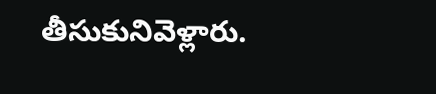తీసుకునివెళ్లారు.